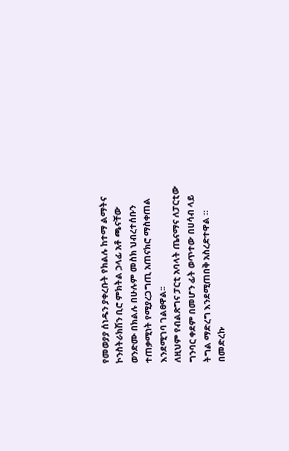የመወያያ ሰነዱን ያቀረቡት የክልሉ ከተማ ልማትና ኮንስትራክሽን ቢሮ ምክትል ኃላፊ አቶ ጫናቸው ወንድሙ በክልሉ በሁሉም መስክ ህብረተሰቡን ተጠቃሚነት የሚያረጋግጢ አጠናክሮ ማስቀጠል እንደሚገባ ገልፀዋል፡፡
ለዚህም የብልጽግና ፓርቲ አባላት ጤናማና ለፓርቲው ግንባር ቀደም በመሆን ፊት ወጥተው በሀሳብ ላይ ትግል ማድረግ እንደሚጠበቅ አስረድተዋል ።
በመድረኩ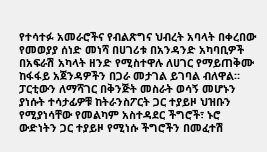የተሳተፉ አመራሮችና የብልጽግና ህብረት አባላት በቀረበው የመወያያ ሰነድ መነሻ በሀገሪቱ በአንዳንድ አካባቢዎች በአፍራሽ አካላት ዘንድ የሚስተዋሉ ለሀገር የማይጠቅሙ ከፋፋይ አጀንዳዎችን በጋራ መታገል ይገባል ብለዋል።
ፓርቲውን ለማሻገር በቅንጅት መስራት ወሳኝ መሆኑን ያነሱት ተሳታፊዎቹ ከትራንስፖርት ጋር ተያይዞ ህዝቡን የሚያነሳቸው የመልካም አስተዳደር ችግሮች፣ ኑሮ ውድነትን ጋር ተያይዞ የሚነሱ ችግሮችን በመፈተሽ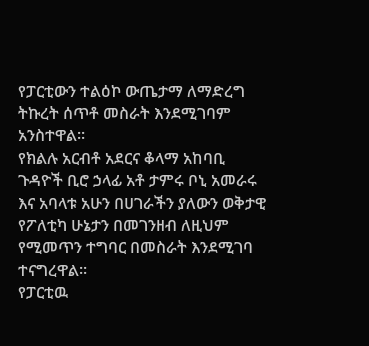የፓርቲውን ተልዕኮ ውጤታማ ለማድረግ ትኩረት ሰጥቶ መስራት እንደሚገባም አንስተዋል፡፡
የክልሉ አርብቶ አደርና ቆላማ አከባቢ ጉዳዮች ቢሮ ኃላፊ አቶ ታምሩ ቦኒ አመራሩ እና አባላቱ አሁን በሀገራችን ያለውን ወቅታዊ የፖለቲካ ሁኔታን በመገንዘብ ለዚህም የሚመጥን ተግባር በመስራት እንደሚገባ ተናግረዋል፡፡
የፓርቲዉ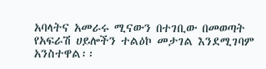አባላትና አመራሩ ሚናውን በተገቢው በመወጣት የአፍራሽ ሀይሎችን ተልዕኮ መታገል እንደሚገባም አንስተዋል፡፡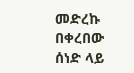መድረኩ በቀረበው ሰነድ ላይ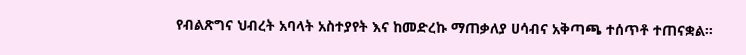የብልጽግና ህብረት አባላት አስተያየት እና ከመድረኩ ማጠቃለያ ሀሳብና አቅጣጫ ተሰጥቶ ተጠናቋል፡፡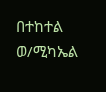በተከተል ወ/ሚካኤል